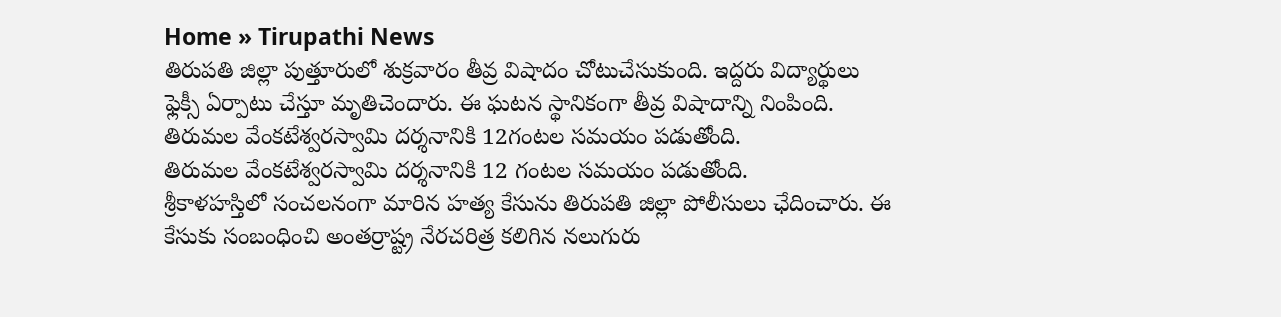Home » Tirupathi News
తిరుపతి జిల్లా పుత్తూరులో శుక్రవారం తీవ్ర విషాదం చోటుచేసుకుంది. ఇద్దరు విద్యార్థులు ఫ్లెక్సీ ఏర్పాటు చేస్తూ మృతిచెందారు. ఈ ఘటన స్థానికంగా తీవ్ర విషాదాన్ని నింపింది.
తిరుమల వేంకటేశ్వరస్వామి దర్శనానికి 12గంటల సమయం పడుతోంది.
తిరుమల వేంకటేశ్వరస్వామి దర్శనానికి 12 గంటల సమయం పడుతోంది.
శ్రీకాళహస్తిలో సంచలనంగా మారిన హత్య కేసును తిరుపతి జిల్లా పోలీసులు ఛేదించారు. ఈ కేసుకు సంబంధించి అంతర్రాష్ట్ర నేరచరిత్ర కలిగిన నలుగురు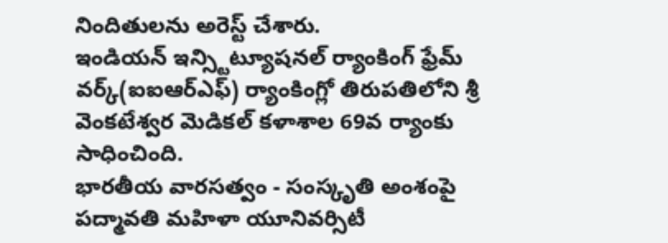నిందితులను అరెస్ట్ చేశారు.
ఇండియన్ ఇన్స్టిట్యూషనల్ ర్యాంకింగ్ ఫ్రేమ్ వర్క్(ఐఐఆర్ఎఫ్) ర్యాంకింగ్లో తిరుపతిలోని శ్రీ వెంకటేశ్వర మెడికల్ కళాశాల 69వ ర్యాంకు సాధించింది.
భారతీయ వారసత్వం - సంస్కృతి అంశంపై పద్మావతి మహిళా యూనివర్సిటీ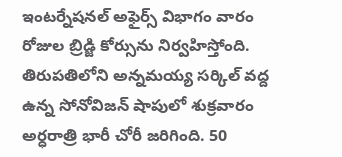ఇంటర్నేషనల్ అఫైర్స్ విభాగం వారం రోజుల బ్రిడ్జి కోర్సును నిర్వహిస్తోంది.
తిరుపతిలోని అన్నమయ్య సర్కిల్ వద్ద ఉన్న సోనోవిజన్ షాపులో శుక్రవారం అర్ధరాత్రి భారీ చోరీ జరిగింది. 50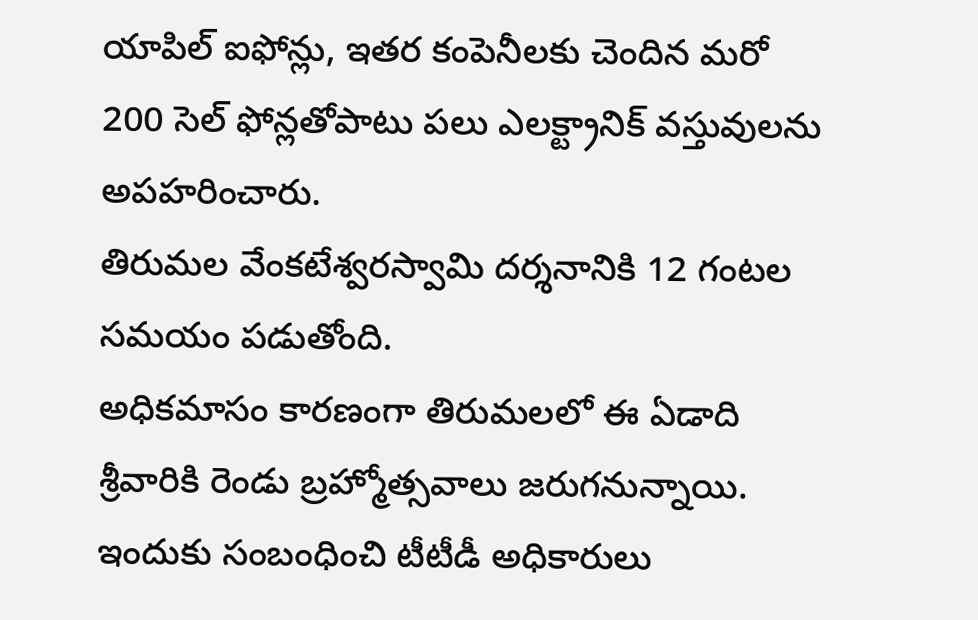యాపిల్ ఐఫోన్లు, ఇతర కంపెనీలకు చెందిన మరో 200 సెల్ ఫోన్లతోపాటు పలు ఎలక్ట్రానిక్ వస్తువులను అపహరించారు.
తిరుమల వేంకటేశ్వరస్వామి దర్శనానికి 12 గంటల సమయం పడుతోంది.
అధికమాసం కారణంగా తిరుమలలో ఈ ఏడాది శ్రీవారికి రెండు బ్రహ్మోత్సవాలు జరుగనున్నాయి. ఇందుకు సంబంధించి టీటీడీ అధికారులు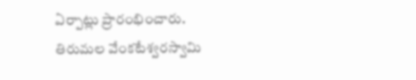ఏర్పాట్లు ప్రారంభించారు.
తిరుమల వేంకటేశ్వరస్వామి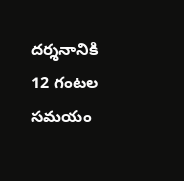దర్శనానికి 12 గంటల సమయం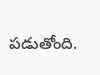పడుతోంది.